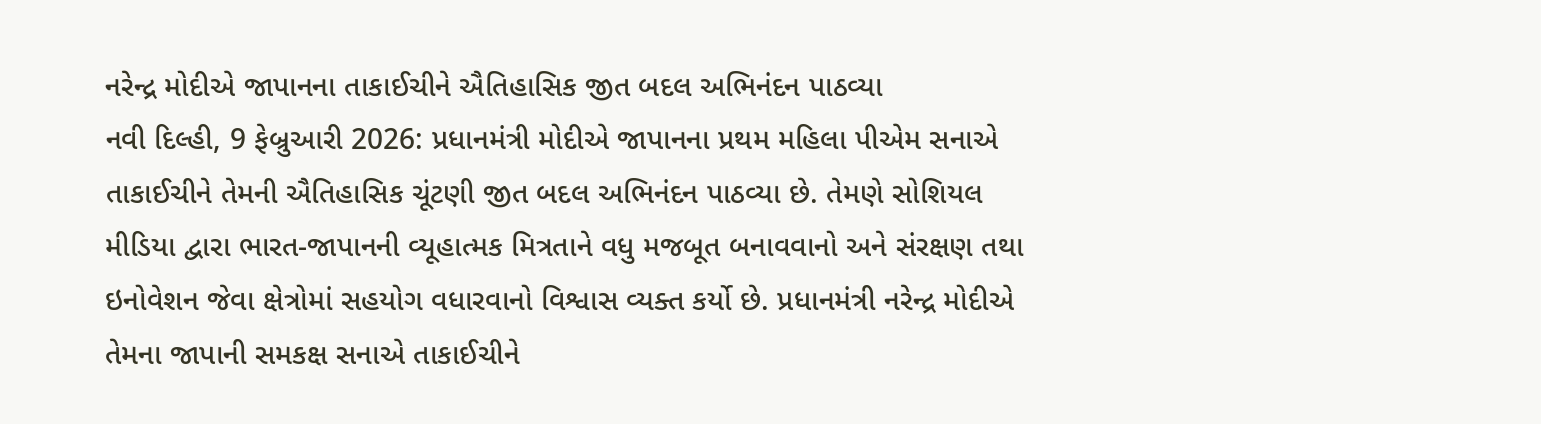નરેન્દ્ર મોદીએ જાપાનના તાકાઈચીને ઐતિહાસિક જીત બદલ અભિનંદન પાઠવ્યા
નવી દિલ્હી, 9 ફેબ્રુઆરી 2026: પ્રધાનમંત્રી મોદીએ જાપાનના પ્રથમ મહિલા પીએમ સનાએ તાકાઈચીને તેમની ઐતિહાસિક ચૂંટણી જીત બદલ અભિનંદન પાઠવ્યા છે. તેમણે સોશિયલ મીડિયા દ્વારા ભારત-જાપાનની વ્યૂહાત્મક મિત્રતાને વધુ મજબૂત બનાવવાનો અને સંરક્ષણ તથા ઇનોવેશન જેવા ક્ષેત્રોમાં સહયોગ વધારવાનો વિશ્વાસ વ્યક્ત કર્યો છે. પ્રધાનમંત્રી નરેન્દ્ર મોદીએ તેમના જાપાની સમકક્ષ સનાએ તાકાઈચીને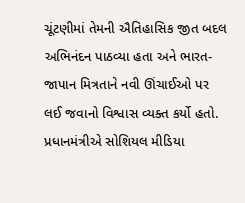ચૂંટણીમાં તેમની ઐતિહાસિક જીત બદલ અભિનંદન પાઠવ્યા હતા અને ભારત-જાપાન મિત્રતાને નવી ઊંચાઈઓ પર લઈ જવાનો વિશ્વાસ વ્યક્ત કર્યો હતો.
પ્રધાનમંત્રીએ સોશિયલ મીડિયા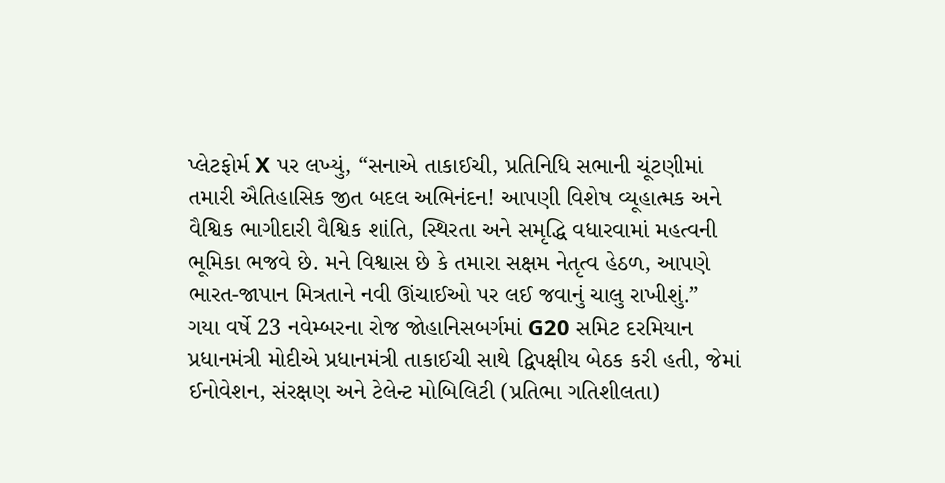પ્લેટફોર્મ X પર લખ્યું, “સનાએ તાકાઈચી, પ્રતિનિધિ સભાની ચૂંટણીમાં તમારી ઐતિહાસિક જીત બદલ અભિનંદન! આપણી વિશેષ વ્યૂહાત્મક અને વૈશ્વિક ભાગીદારી વૈશ્વિક શાંતિ, સ્થિરતા અને સમૃદ્ધિ વધારવામાં મહત્વની ભૂમિકા ભજવે છે. મને વિશ્વાસ છે કે તમારા સક્ષમ નેતૃત્વ હેઠળ, આપણે ભારત-જાપાન મિત્રતાને નવી ઊંચાઈઓ પર લઈ જવાનું ચાલુ રાખીશું.”
ગયા વર્ષે 23 નવેમ્બરના રોજ જોહાનિસબર્ગમાં G20 સમિટ દરમિયાન પ્રધાનમંત્રી મોદીએ પ્રધાનમંત્રી તાકાઈચી સાથે દ્વિપક્ષીય બેઠક કરી હતી, જેમાં ઈનોવેશન, સંરક્ષણ અને ટેલેન્ટ મોબિલિટી (પ્રતિભા ગતિશીલતા)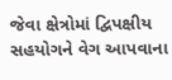જેવા ક્ષેત્રોમાં દ્વિપક્ષીય સહયોગને વેગ આપવાના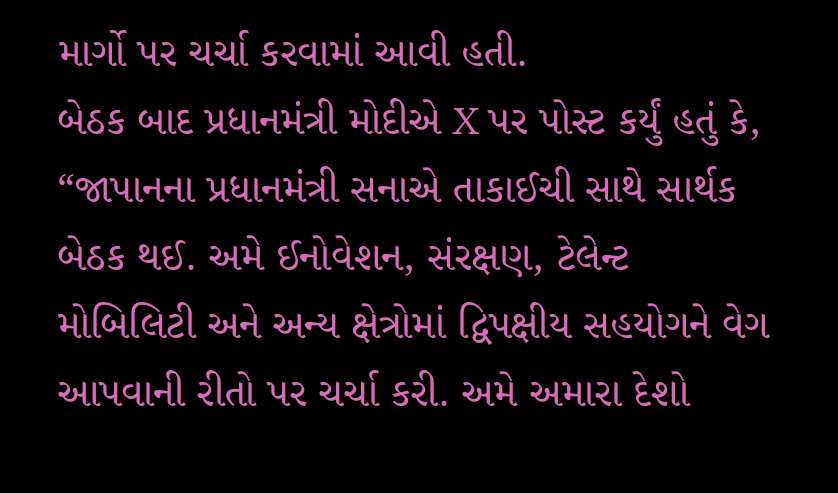માર્ગો પર ચર્ચા કરવામાં આવી હતી.
બેઠક બાદ પ્રધાનમંત્રી મોદીએ X પર પોસ્ટ કર્યું હતું કે, “જાપાનના પ્રધાનમંત્રી સનાએ તાકાઈચી સાથે સાર્થક બેઠક થઈ. અમે ઈનોવેશન, સંરક્ષણ, ટેલેન્ટ મોબિલિટી અને અન્ય ક્ષેત્રોમાં દ્વિપક્ષીય સહયોગને વેગ આપવાની રીતો પર ચર્ચા કરી. અમે અમારા દેશો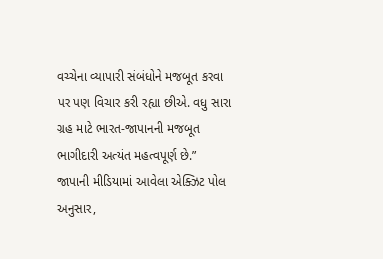વચ્ચેના વ્યાપારી સંબંધોને મજબૂત કરવા પર પણ વિચાર કરી રહ્યા છીએ. વધુ સારા ગ્રહ માટે ભારત-જાપાનની મજબૂત ભાગીદારી અત્યંત મહત્વપૂર્ણ છે.”
જાપાની મીડિયામાં આવેલા એક્ઝિટ પોલ અનુસાર,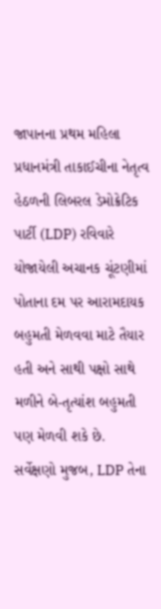જાપાનના પ્રથમ મહિલા પ્રધાનમંત્રી તાકાઈચીના નેતૃત્વ હેઠળની લિબરલ ડેમોક્રેટિક પાર્ટી (LDP) રવિવારે યોજાયેલી અચાનક ચૂંટણીમાં પોતાના દમ પર આરામદાયક બહુમતી મેળવવા માટે તૈયાર હતી અને સાથી પક્ષો સાથે મળીને બે-તૃત્યાંશ બહુમતી પણ મેળવી શકે છે.
સર્વેક્ષણો મુજબ, LDP તેના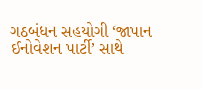ગઠબંધન સહયોગી ‘જાપાન ઈનોવેશન પાર્ટી’ સાથે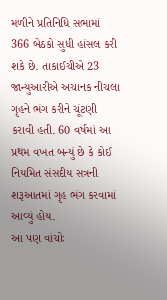મળીને પ્રતિનિધિ સભામાં 366 બેઠકો સુધી હાંસલ કરી શકે છે. તાકાઈચીએ 23 જાન્યુઆરીએ અચાનક નીચલા ગૃહને ભંગ કરીને ચૂંટણી કરાવી હતી. 60 વર્ષમાં આ પ્રથમ વખત બન્યું છે કે કોઈ નિયમિત સંસદીય સત્રની શરૂઆતમાં ગૃહ ભંગ કરવામાં આવ્યું હોય.
આ પણ વાંચોઃ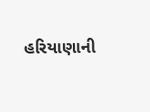હરિયાણાની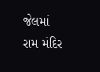જેલમાં રામ મંદિર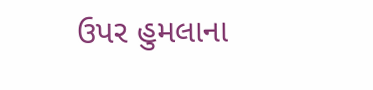ઉપર હુમલાના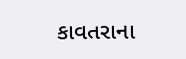કાવતરાના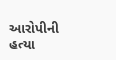આરોપીની હત્યા